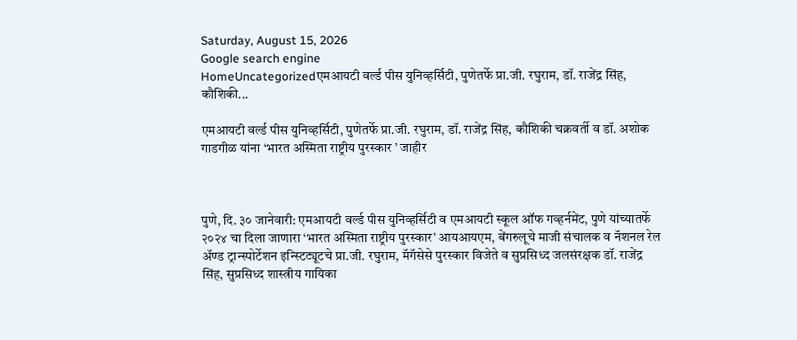Saturday, August 15, 2026
Google search engine
HomeUncategorizedएमआयटी वर्ल्ड पीस युनिव्हर्सिटी, पुणेतर्फे प्रा.जी. रघुराम, डॉ. राजेंद्र सिंह, कौशिकी...

एमआयटी वर्ल्ड पीस युनिव्हर्सिटी, पुणेतर्फे प्रा.जी. रघुराम, डॉ. राजेंद्र सिंह, कौशिकी चक्रवर्ती व डॉ. अशोक गाडगीळ यांना ‘भारत अस्मिता राष्ट्रीय पुरस्कार ’ जाहीर



पुणे, दि. ३० जानेवारी: एमआयटी वर्ल्ड पीस युनिव्हर्सिटी व एमआयटी स्कूल ऑफ गव्हर्नमेंट, पुणे यांच्यातर्फे २०२४ चा दिला जाणारा ‘भारत अस्मिता राष्ट्रीय पुरस्कार’ आयआयएम, बेंगरुलूचे माजी संचालक व नॅशनल रेल अ‍ॅण्ड ट्रान्स्पोर्टेशन इन्स्टिट्यूटचे प्रा.जी. रघुराम, मॅगॅसेसे पुरस्कार विजेते व सुप्रसिध्द जलसंरक्षक डॉ. राजेंद्र सिंह, सुप्रसिध्द शास्त्रीय गायिका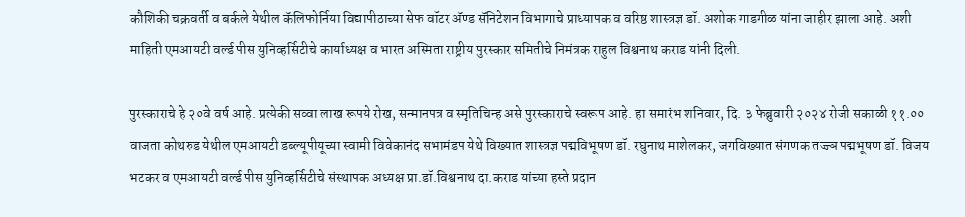कौशिकी चक्रवर्ती व बर्कले येथील कॅलिफोर्निया विद्यापीठाच्या सेफ वॉटर अ‍ॅण्ड सॅनिटेशन विभागाचे प्राध्यापक व वरिष्ठ शास्त्रज्ञ डॉ. अशोक गाडगीळ यांना जाहीर झाला आहे. अशी माहिती एमआयटी वर्ल्ड पीस युनिव्हर्सिटीचे कार्याध्यक्ष व भारत अस्मिता राष्ट्रीय पुरस्कार समितीचे निमंत्रक राहुल विश्वनाथ कराड यांनी दिली.

पुरस्काराचे हे २०वे वर्ष आहे. प्रत्येकी सव्वा लाख रूपये रोख, सन्मानपत्र व स्मृतिचिन्ह असे पुरस्काराचे स्वरूप आहे. हा समारंभ शनिवार, दि. ३ फेब्रुवारी २०२४ रोजी सकाळी ११.०० वाजता कोथरुड येथील एमआयटी डब्ल्यूपीयूच्या स्वामी विवेकानंद सभामंडप येथे विख्यात शास्त्रज्ञ पद्मविभूषण डॉ. रघुनाथ माशेलकर, जगविख्यात संगणक तज्ज्ञ पद्मभूषण डॉ. विजय भटकर व एमआयटी वर्ल्ड पीस युनिव्हर्सिटीचे संस्थापक अध्यक्ष प्रा.डॉ.विश्वनाथ दा.कराड यांच्या हस्ते प्रदान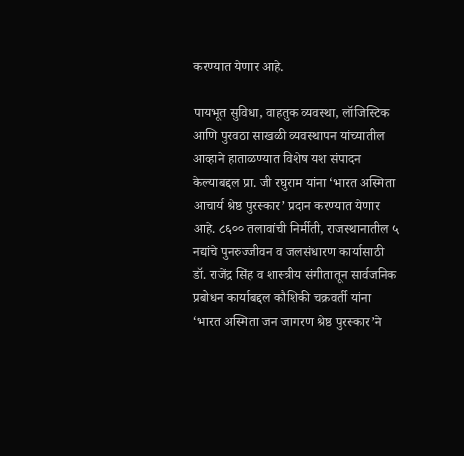करण्यात येणार आहे.

पायभूत सुविधा, वाहतुक व्यवस्था, लॉजिस्टिक आणि पुरवठा साखळी व्यवस्थापन यांच्यातील आव्हाने हाताळण्यात विशेष यश संपादन केल्याबद्दल प्रा. जी रघुराम यांना ‘भारत अस्मिता आचार्य श्रेष्ठ पुरस्कार’ प्रदान करण्यात येणार आहे. ८६०० तलावांची निर्मीती, राजस्थानातील ५ नद्यांचे पुनरुज्जीवन व जलसंधारण कार्यासाठी डॉ. राजेंद्र सिंह व शास्त्रीय संगीतातून सार्वजनिक प्रबोधन कार्याबद्दल कौशिकी चक्रवर्ती यांना ‘भारत अस्मिता जन जागरण श्रेष्ठ पुरस्कार’ने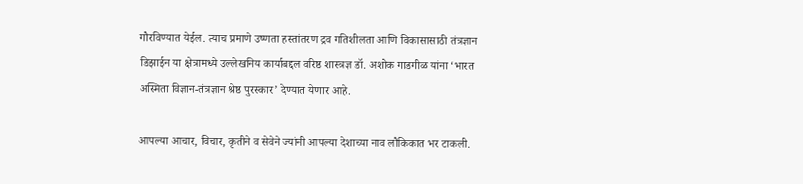गौरविण्यात येईल. त्याच प्रमाणे उष्णता हस्तांतरण द्रव गतिशीलता आणि विकासासाठी तंत्रज्ञान डिझाईन या क्षेत्रामध्ये उल्लेखनिय कार्याबद्दल वरिष्ठ शास्त्रज्ञ डॉ. अशोक गाडगीळ यांना ‘भारत अस्मिता विज्ञान-तंत्रज्ञान श्रेष्ठ पुरस्कार’ देण्यात येणार आहे.

आपल्या आचार, विचार, कृतीने व सेवेने ज्यांनी आपल्या देशाच्या नाव लौकिकात भर टाकली.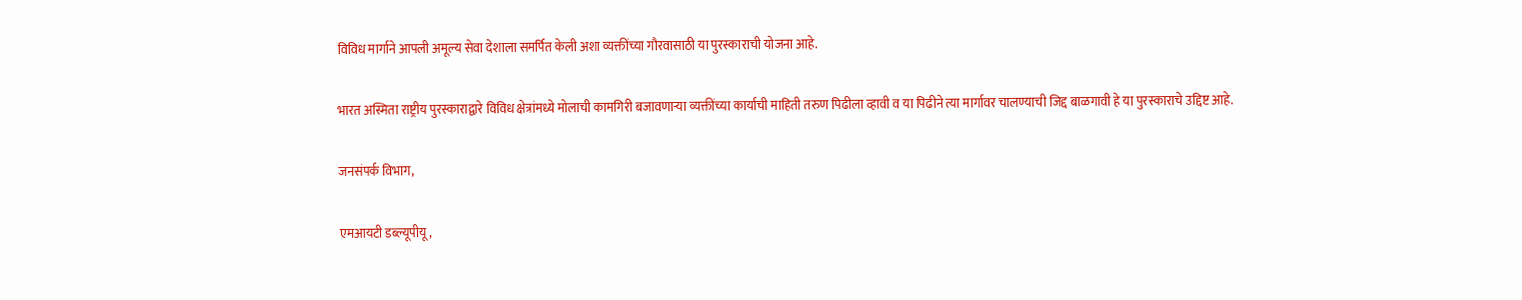विविध मार्गाने आपली अमूल्य सेवा देशाला समर्पित केली अशा व्यक्तींच्या गौरवासाठी या पुरस्काराची योजना आहे.

भारत अस्मिता राष्ट्रीय पुरस्काराद्वारे विविध क्षेत्रांमध्ये मोलाची कामगिरी बजावणार्‍या व्यक्तींच्या कार्याची माहिती तरुण पिढीला व्हावी व या पिढीने त्या मार्गावर चालण्याची जिद्द बाळगावी हे या पुरस्काराचे उद्दिष्ट आहे.

जनसंपर्क विभाग,

एमआयटी डब्ल्यूपीयू,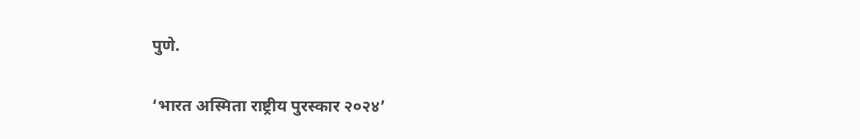पुणे.

‘भारत अस्मिता राष्ट्रीय पुरस्कार २०२४’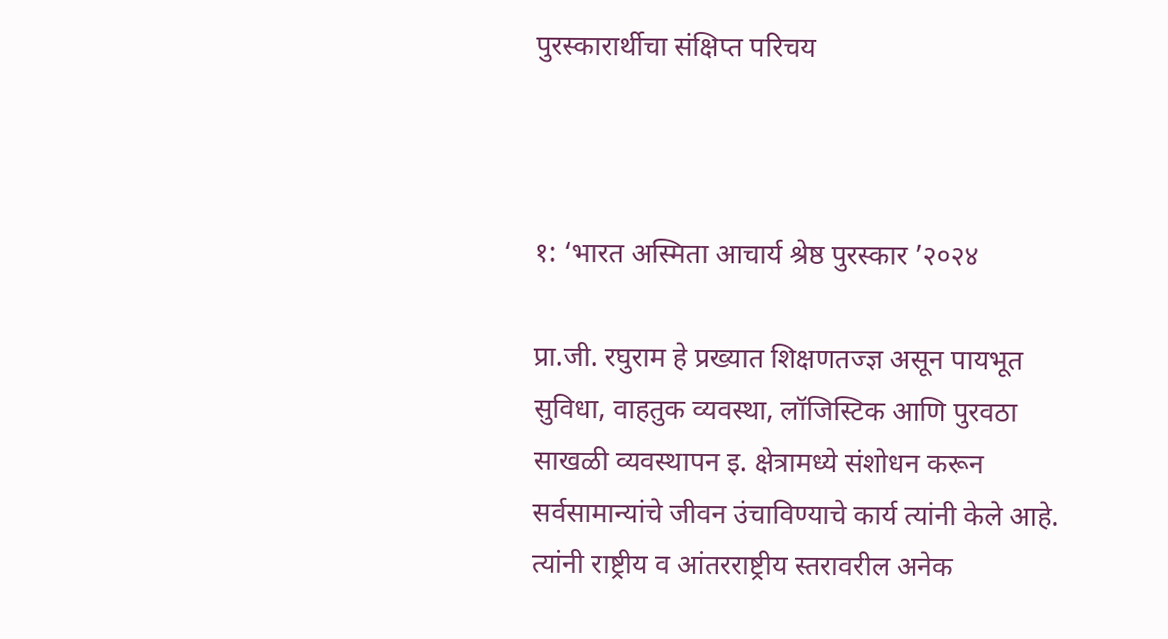पुरस्कारार्थीचा संक्षिप्त परिचय



१: ‘भारत अस्मिता आचार्य श्रेष्ठ पुरस्कार ’२०२४

प्रा.जी. रघुराम हे प्रख्यात शिक्षणतज्ज्ञ असून पायभूत सुविधा, वाहतुक व्यवस्था, लॉजिस्टिक आणि पुरवठा साखळी व्यवस्थापन इ. क्षेत्रामध्ये संशोधन करून सर्वसामान्यांचे जीवन उंचाविण्याचे कार्य त्यांनी केले आहे. त्यांनी राष्ट्रीय व आंतरराष्ट्रीय स्तरावरील अनेक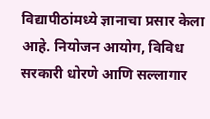विद्यापीठांमध्ये ज्ञानाचा प्रसार केला आहे. नियोजन आयोग, विविध सरकारी धोरणे आणि सल्लागार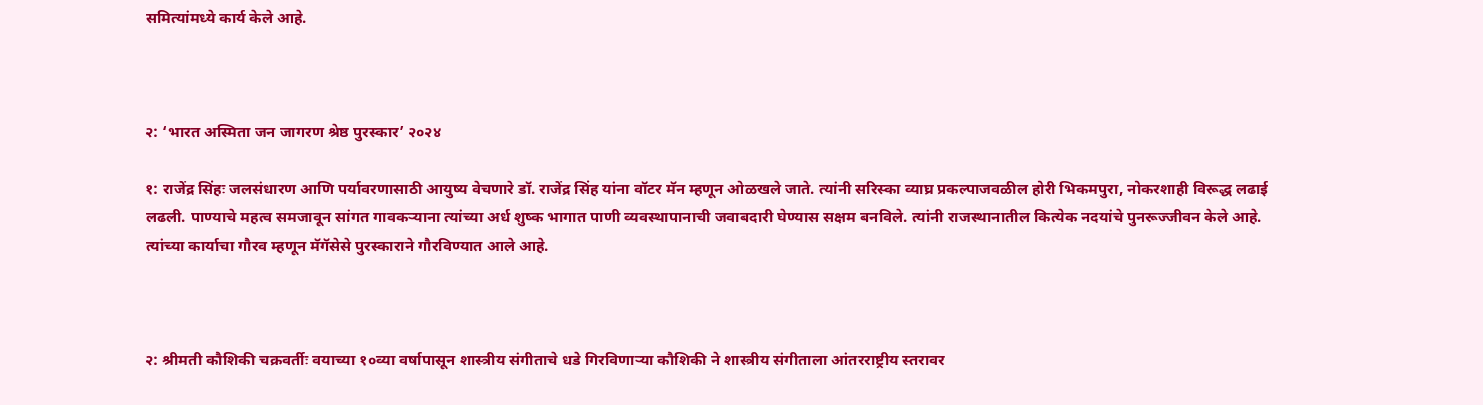समित्यांमध्ये कार्य केले आहे.



२: ‘भारत अस्मिता जन जागरण श्रेष्ठ पुरस्कार’ २०२४

१: राजेंद्र सिंहः जलसंधारण आणि पर्यावरणासाठी आयुष्य वेचणारे डॉ. राजेंद्र सिंह यांना वॉटर मॅन म्हणून ओळखले जाते. त्यांनी सरिस्का व्याघ्र प्रकल्पाजवळील होरी भिकमपुरा, नोकरशाही विरूद्ध लढाई लढली. पाण्याचे महत्व समजावून सांगत गावकर्‍याना त्यांच्या अर्ध शुष्क भागात पाणी व्यवस्थापानाची जवाबदारी घेण्यास सक्षम बनविले. त्यांनी राजस्थानातील कित्येक नदयांचे पुनरूज्जीवन केले आहे. त्यांच्या कार्याचा गौरव म्हणून मॅगॅसेसे पुरस्काराने गौरविण्यात आले आहे.



२: श्रीमती कौशिकी चक्रवर्तीः वयाच्या १०व्या वर्षापासून शास्त्रीय संगीताचे धडे गिरविणार्‍या कौशिकी ने शास्त्रीय संगीताला आंतरराष्ट्रीय स्तरावर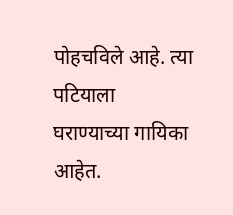पोहचविले आहे. त्या पटियाला घराण्याच्या गायिका आहेत.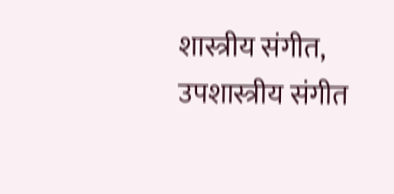शास्त्रीय संगीत, उपशास्त्रीय संगीत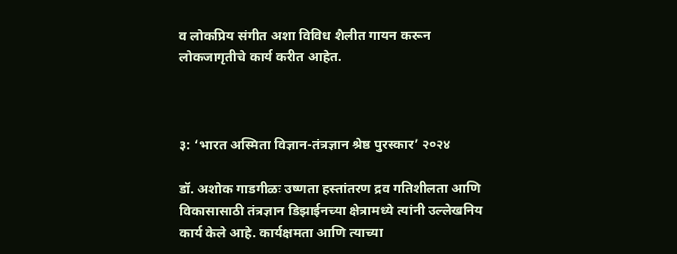व लोकप्रिय संगीत अशा विविध शैलीत गायन करून लोकजागृतीचे कार्य करीत आहेत.



३: ‘भारत अस्मिता विज्ञान-तंत्रज्ञान श्रेष्ठ पुरस्कार’ २०२४

डॉ. अशोक गाडगीळः उष्णता हस्तांतरण द्रव गतिशीलता आणि विकासासाठी तंत्रज्ञान डिझाईनच्या क्षेत्रामध्ये त्यांनी उल्लेखनिय कार्य केले आहे. कार्यक्षमता आणि त्याच्या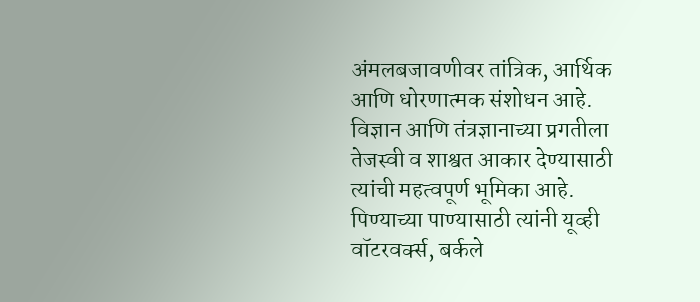अंमलबजावणीवर तांत्रिक, आर्थिक आणि धोरणात्मक संशोधन आहे. विज्ञान आणि तंत्रज्ञानाच्या प्रगतीला तेजस्वी व शाश्वत आकार देण्यासाठी त्यांची महत्वपूर्ण भूमिका आहे. पिण्याच्या पाण्यासाठी त्यांनी यूव्ही वॉटरवर्क्स, बर्कले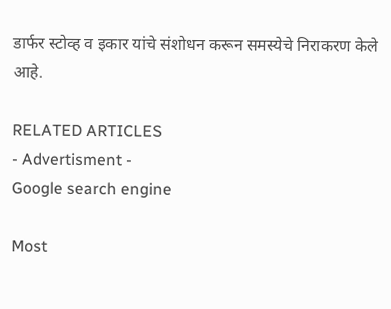डार्फर स्टोव्ह व इकार यांचे संशोधन करून समस्येचे निराकरण केले आहे.

RELATED ARTICLES
- Advertisment -
Google search engine

Most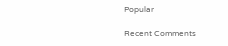Popular

Recent Comments